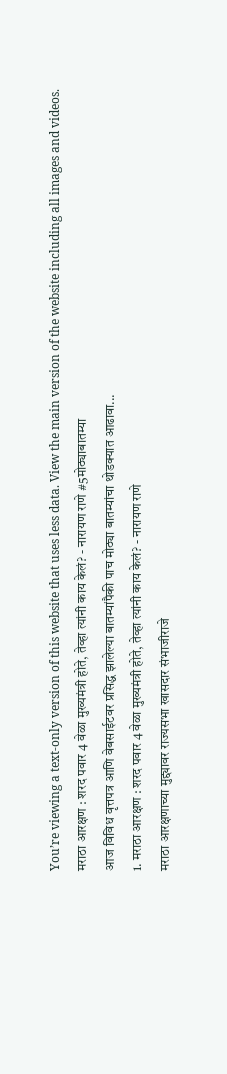You’re viewing a text-only version of this website that uses less data. View the main version of the website including all images and videos.
मराठा आरक्षण : शरद पवार 4 वेळा मुख्यमंत्री होते, तेव्हा त्यांनी काय केलं? - नारायण राणे #5मोठ्याबातम्या
आज विविध वृत्तपत्र आणि वेबसाईटवर प्रसिद्ध झालेल्या बातम्यांपैकी पाच मोठ्या बातम्यांचा थोडक्यात आढावा...
1. मराठा आरक्षण : शरद पवार 4 वेळा मुख्यमंत्री होते, तेव्हा त्यांनी काय केलं? - नारायण राणे
मराठा आरक्षणाच्या मुद्द्यावर राज्यसभा खासदार संभाजीराजे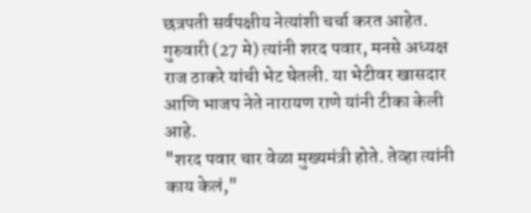छत्रपती सर्वपक्षीय नेत्यांशी चर्चा करत आहेत. गुरुवारी (27 मे) त्यांनी शरद पवार, मनसे अध्यक्ष राज ठाकरे यांची भेट घेतली. या भेटीवर खासदार आणि भाजप नेते नारायण राणे यांनी टीका केली आहे.
"शरद पवार चार वेळा मुख्यमंत्री होते. तेव्हा त्यांनी काय केलं,"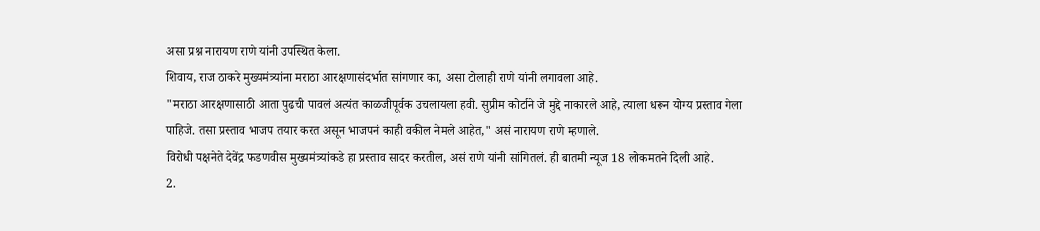असा प्रश्न नारायण राणे यांनी उपस्थित केला.
शिवाय, राज ठाकरे मुख्यमंत्र्यांना मराठा आरक्षणासंदर्भात सांगणार का, असा टोलाही राणे यांनी लगावला आहे.
"मराठा आरक्षणासाठी आता पुढची पावलं अत्यंत काळजीपूर्वक उचलायला हवी. सुप्रीम कोर्टाने जे मुद्दे नाकारले आहे, त्याला धरून योग्य प्रस्ताव गेला पाहिजे. तसा प्रस्ताव भाजप तयार करत असून भाजपनं काही वकील नेमले आहेत," असं नारायण राणे म्हणाले.
विरोधी पक्षनेते देवेंद्र फडणवीस मुख्यमंत्र्यांकडे हा प्रस्ताव सादर करतील, असं राणे यांनी सांगितलं. ही बातमी न्यूज 18 लोकमतने दिली आहे.
2.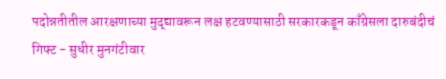पदोन्नतीतील आरक्षणाच्या मुद्द्यावरून लक्ष हटवण्यासाठी सरकारकडून काँग्रेसला दारुबंदीचं गिफ्ट - सुधीर मुनगंटीवार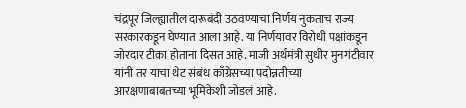चंद्रपूर जिल्ह्यातील दारूबंदी उठवण्याचा निर्णय नुकताच राज्य सरकारकडून घेण्यात आला आहे. या निर्णयावर विरोधी पक्षांकडून जोरदार टीका होताना दिसत आहे. माजी अर्थमंत्री सुधीर मुनगंटीवार यांनी तर याचा थेट संबंध काँग्रेसच्या पदोन्नतीच्या आरक्षणाबाबतच्या भूमिकेशी जोडलं आहे.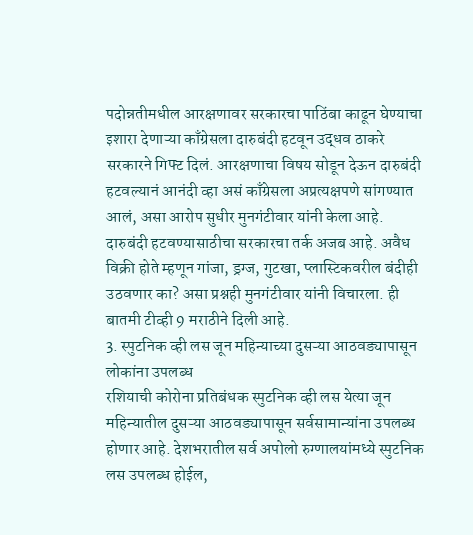पदोन्नतीमधील आरक्षणावर सरकारचा पाठिंबा काढून घेण्याचा इशारा देणाऱ्या काँग्रेसला दारुबंदी हटवून उद्धव ठाकरे सरकारने गिफ्ट दिलं. आरक्षणाचा विषय सोडून देऊन दारुबंदी हटवल्यानं आनंदी व्हा असं काँग्रेसला अप्रत्यक्षपणे सांगण्यात आलं, असा आरोप सुधीर मुनगंटीवार यांनी केला आहे.
दारुबंदी हटवण्यासाठीचा सरकारचा तर्क अजब आहे. अवैध विक्री होते म्हणून गांजा, ड्रग्ज, गुटखा, प्लास्टिकवरील बंदीही उठवणार का? असा प्रश्नही मुनगंटीवार यांनी विचारला. ही बातमी टीव्ही 9 मराठीने दिली आहे.
3. स्पुटनिक व्ही लस जून महिन्याच्या दुसऱ्या आठवड्यापासून लोकांना उपलब्ध
रशियाची कोरोना प्रतिबंधक स्पुटनिक व्ही लस येत्या जून महिन्यातील दुसऱ्या आठवड्यापासून सर्वसामान्यांना उपलब्ध होणार आहे. देशभरातील सर्व अपोलो रुग्णालयांमध्ये स्पुटनिक लस उपलब्ध होईल,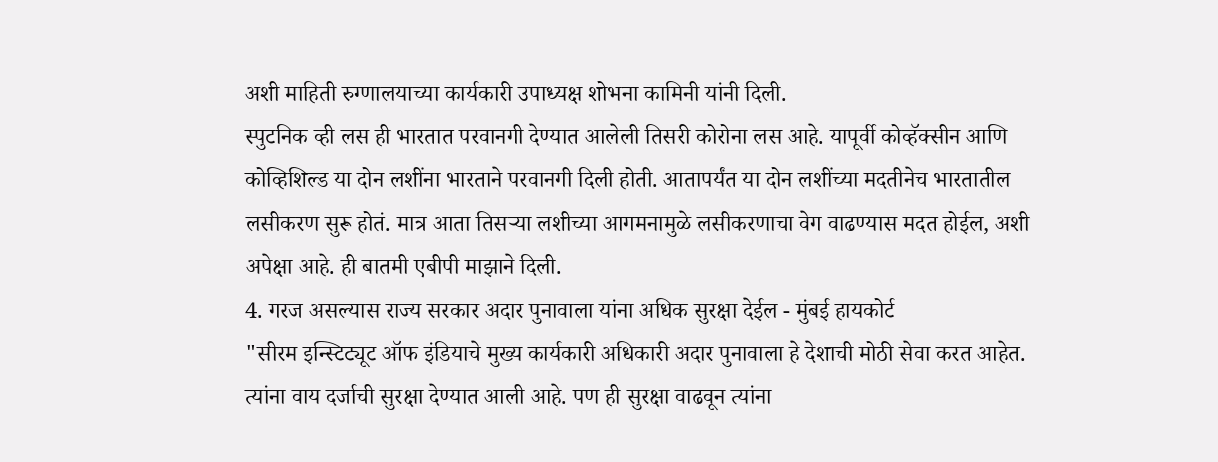अशी माहिती रुग्णालयाच्या कार्यकारी उपाध्यक्ष शोभना कामिनी यांनी दिली.
स्पुटनिक व्ही लस ही भारतात परवानगी देण्यात आलेली तिसरी कोरोना लस आहे. यापूर्वी कोव्हॅक्सीन आणि कोव्हिशिल्ड या दोन लशींना भारताने परवानगी दिली होती. आतापर्यंत या दोन लशींच्या मदतीनेच भारतातील लसीकरण सुरू होतं. मात्र आता तिसऱ्या लशीच्या आगमनामुळे लसीकरणाचा वेग वाढण्यास मदत होईल, अशी अपेक्षा आहे. ही बातमी एबीपी माझाने दिली.
4. गरज असल्यास राज्य सरकार अदार पुनावाला यांना अधिक सुरक्षा देईल - मुंबई हायकोर्ट
"सीरम इन्स्टिट्यूट ऑफ इंडियाचे मुख्य कार्यकारी अधिकारी अदार पुनावाला हे देशाची मोठी सेवा करत आहेत. त्यांना वाय दर्जाची सुरक्षा देण्यात आली आहे. पण ही सुरक्षा वाढवून त्यांना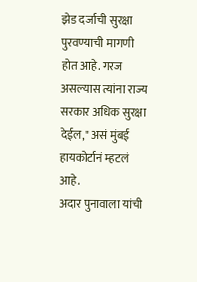झेड दर्जाची सुरक्षा पुरवण्याची मागणी होत आहे. गरज असल्यास त्यांना राज्य सरकार अधिक सुरक्षा देईल," असं मुंबई हायकोर्टानं म्हटलं आहे.
अदार पुनावाला यांची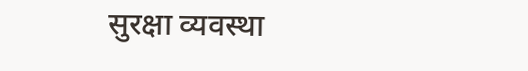सुरक्षा व्यवस्था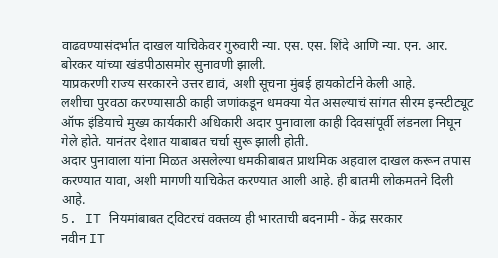वाढवण्यासंदर्भात दाखल याचिकेवर गुरुवारी न्या. एस. एस. शिंदे आणि न्या. एन. आर. बोरकर यांच्या खंडपीठासमोर सुनावणी झाली.
याप्रकरणी राज्य सरकारने उत्तर द्यावं, अशी सूचना मुंबई हायकोर्टाने केली आहे.
लशीचा पुरवठा करण्यासाठी काही जणांकडून धमक्या येत असल्याचं सांगत सीरम इन्स्टीट्यूट ऑफ इंडियाचे मुख्य कार्यकारी अधिकारी अदार पुनावाला काही दिवसांपूर्वी लंडनला निघून गेले होते. यानंतर देशात याबाबत चर्चा सुरू झाली होती.
अदार पुनावाला यांना मिळत असलेल्या धमकीबाबत प्राथमिक अहवाल दाखल करून तपास करण्यात यावा, अशी मागणी याचिकेत करण्यात आली आहे. ही बातमी लोकमतने दिली आहे.
5. IT नियमांबाबत ट्विटरचं वक्तव्य ही भारताची बदनामी - केंद्र सरकार
नवीन IT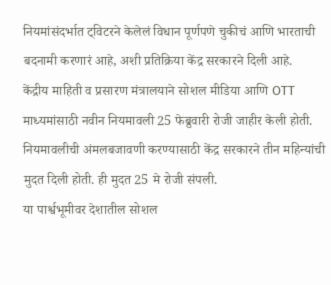नियमांसंदर्भात ट्विटरने केलेलं विधान पूर्णपणे चुकीचं आणि भारताची बदनामी करणारं आहे, अशी प्रतिक्रिया केंद्र सरकारने दिली आहे.
केंद्रीय माहिती व प्रसारण मंत्रालयाने सोशल मीडिया आणि OTT माध्यमांसाठी नवीन नियमावली 25 फेब्रुवारी रोजी जाहीर केली होती. नियमावलीची अंमलबजावणी करण्यासाठी केंद्र सरकारने तीन महिन्यांची मुदत दिली होती. ही मुदत 25 मे रोजी संपली.
या पार्श्वभूमीवर देशातील सोशल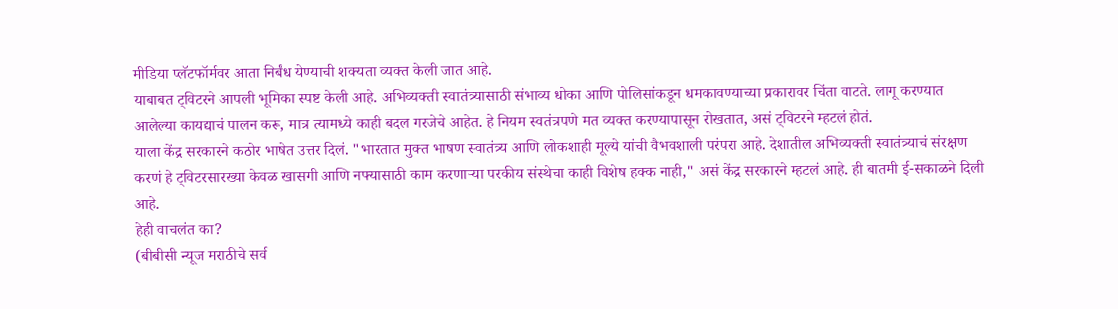मीडिया प्लॅटफॉर्मवर आता निर्बंध येण्याची शक्यता व्यक्त केली जात आहे.
याबाबत ट्विटरने आपली भूमिका स्पष्ट केली आहे. अभिव्यक्ती स्वातंत्र्यासाठी संभाव्य धोका आणि पोलिसांकडून धमकावण्याच्या प्रकारावर चिंता वाटते. लागू करण्यात आलेल्या कायद्याचं पालन करू, मात्र त्यामध्ये काही बदल गरजेचे आहेत. हे नियम स्वतंत्रपणे मत व्यक्त करण्यापासून रोखतात, असं ट्विटरने म्हटलं होतं.
याला केंद्र सरकारने कठोर भाषेत उत्तर दिलं. "भारतात मुक्त भाषण स्वातंत्र्य आणि लोकशाही मूल्ये यांची वैभवशाली परंपरा आहे. देशातील अभिव्यक्ती स्वातंत्र्याचं संरक्षण करणं हे ट्विटरसारख्या केवळ खासगी आणि नफ्यासाठी काम करणाऱ्या परकीय संस्थेचा काही विशेष हक्क नाही," असं केंद्र सरकारने म्हटलं आहे. ही बातमी ई-सकाळने दिली आहे.
हेही वाचलंत का?
(बीबीसी न्यूज मराठीचे सर्व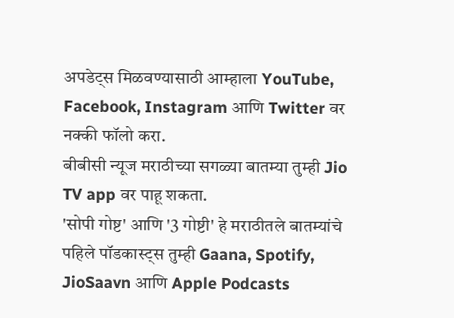अपडेट्स मिळवण्यासाठी आम्हाला YouTube, Facebook, Instagram आणि Twitter वर नक्की फॉलो करा.
बीबीसी न्यूज मराठीच्या सगळ्या बातम्या तुम्ही Jio TV app वर पाहू शकता.
'सोपी गोष्ट' आणि '3 गोष्टी' हे मराठीतले बातम्यांचे पहिले पॉडकास्ट्स तुम्ही Gaana, Spotify, JioSaavn आणि Apple Podcasts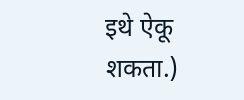इथे ऐकू शकता.)